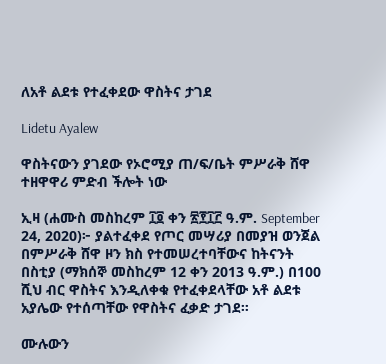ለአቶ ልደቱ የተፈቀደው ዋስትና ታገደ

Lidetu Ayalew

ዋስትናውን ያገደው የኦሮሚያ ጠ/ፍ/ቤት ምሥራቅ ሸዋ ተዘዋዋሪ ምድብ ችሎት ነው

ኢዛ (ሐሙስ መስከረም ፲፬ ቀን ፳፻፲፫ ዓ.ም. September 24, 2020)፦ ያልተፈቀደ የጦር መሣሪያ በመያዝ ወንጀል በምሥራቅ ሸዋ ዞን ክስ የተመሠረተባቸውና ከትናንት በስቲያ (ማክሰኞ መስከረም 12 ቀን 2013 ዓ.ም.) በ100 ሺህ ብር ዋስትና እንዲለቀቁ የተፈቀደላቸው አቶ ልደቱ አያሌው የተሰጣቸው የዋስትና ፈቃድ ታገደ።

ሙሉውን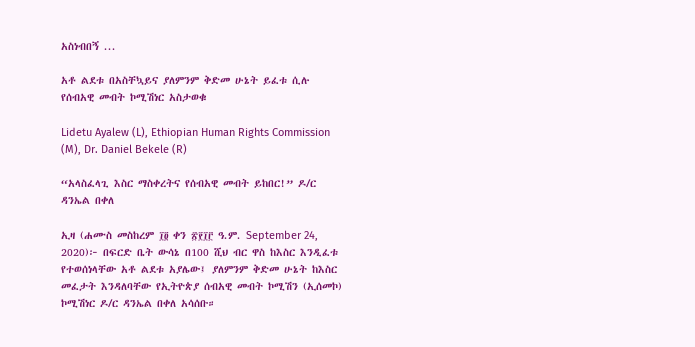አስነብበኝ ...

አቶ ልደቱ በአስቸኳይና ያለምንም ቅድመ ሁኔት ይፈቱ ሲሉ የሰብአዊ መብት ኮሚሽነር አስታወቁ

Lidetu Ayalew (L), Ethiopian Human Rights Commission (M), Dr. Daniel Bekele (R)

“አላስፈላጊ እስር ማስቀረትና የሰብአዊ መብት ይከበር!” ዶ/ር ዳንኤል በቀለ

ኢዛ (ሐሙስ መስከረም ፲፬ ቀን ፳፻፲፫ ዓ.ም. September 24, 2020)፦ በፍርድ ቤት ውሳኔ በ100 ሺህ ብር ዋስ ከእስር እንዲፈቱ የተወሰነላቸው አቶ ልደቱ አያሌው፤ ያለምንም ቅድመ ሁኔት ከእስር መፈታት እንዳለባቸው የኢትዮጵያ ሰብአዊ መብት ኮሚሽን (ኢሰመኮ) ኮሚሽነር ዶ/ር ዳንኤል በቀለ አሳሰቡ።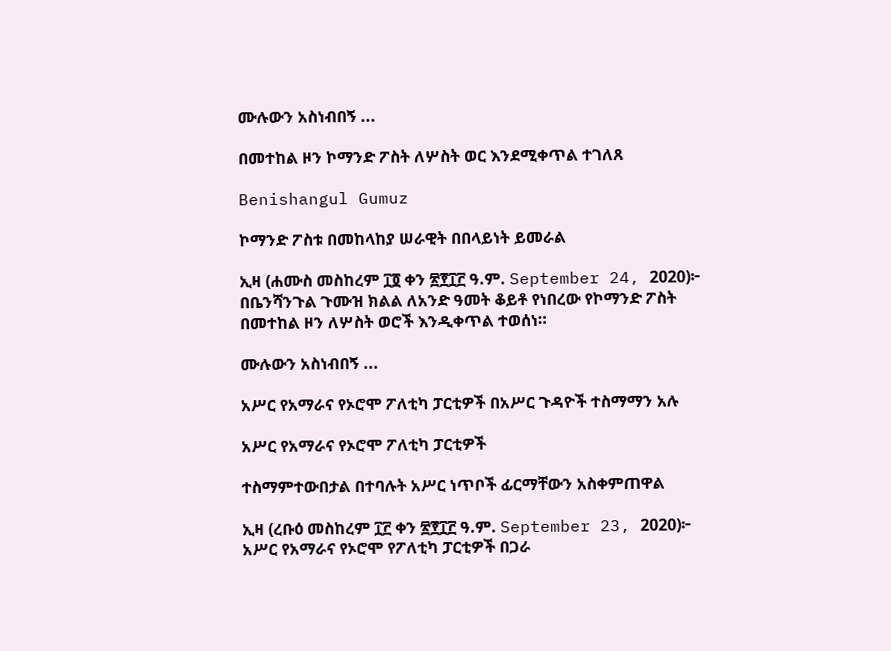ሙሉውን አስነብበኝ ...

በመተከል ዞን ኮማንድ ፖስት ለሦስት ወር እንደሚቀጥል ተገለጸ

Benishangul Gumuz

ኮማንድ ፖስቱ በመከላከያ ሠራዊት በበላይነት ይመራል

ኢዛ (ሐሙስ መስከረም ፲፬ ቀን ፳፻፲፫ ዓ.ም. September 24, 2020)፦ በቤንሻንጉል ጉሙዝ ክልል ለአንድ ዓመት ቆይቶ የነበረው የኮማንድ ፖስት በመተከል ዞን ለሦስት ወሮች እንዲቀጥል ተወሰነ።

ሙሉውን አስነብበኝ ...

አሥር የአማራና የኦሮሞ ፖለቲካ ፓርቲዎች በአሥር ጉዳዮች ተስማማን አሉ

አሥር የአማራና የኦሮሞ ፖለቲካ ፓርቲዎች

ተስማምተውበታል በተባሉት አሥር ነጥቦች ፊርማቸውን አስቀምጠዋል

ኢዛ (ረቡዕ መስከረም ፲፫ ቀን ፳፻፲፫ ዓ.ም. September 23, 2020)፦ አሥር የአማራና የኦሮሞ የፖለቲካ ፓርቲዎች በጋራ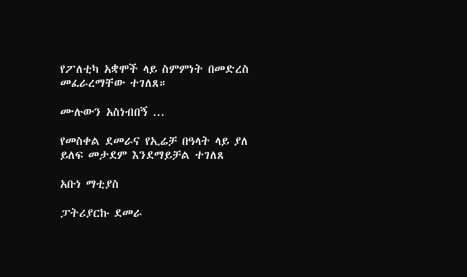የፖለቲካ አቋሞች ላይ ስምምነት በመድረስ መፈራረማቸው ተገለጸ።

ሙሉውን አስነብበኝ ...

የመስቀል ደመራና የኢሬቻ በዓላት ላይ ያለ ይለፍ መታደም እንደማይቻል ተገለጸ

አቡነ ማቲያስ

ፓትሪያርኩ ደመራ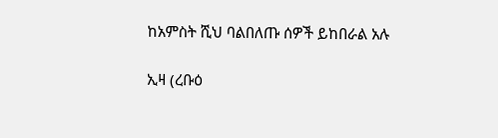ከአምስት ሺህ ባልበለጡ ሰዎች ይከበራል አሉ

ኢዛ (ረቡዕ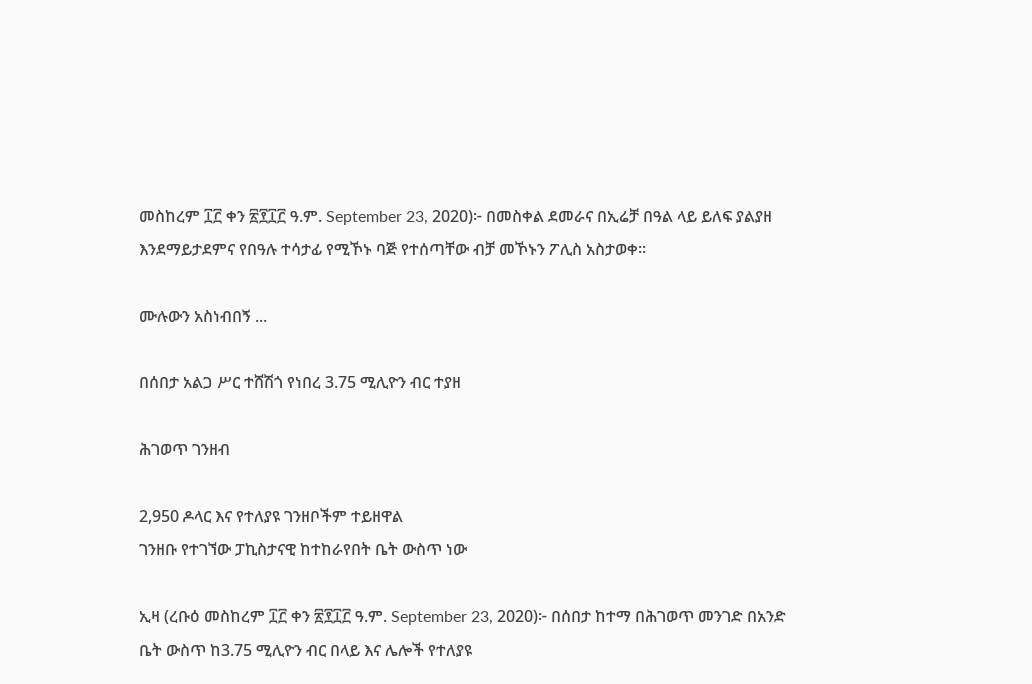መስከረም ፲፫ ቀን ፳፻፲፫ ዓ.ም. September 23, 2020)፦ በመስቀል ደመራና በኢሬቻ በዓል ላይ ይለፍ ያልያዘ እንደማይታደምና የበዓሉ ተሳታፊ የሚኾኑ ባጅ የተሰጣቸው ብቻ መኾኑን ፖሊስ አስታወቀ።

ሙሉውን አስነብበኝ ...

በሰበታ አልጋ ሥር ተሸሽጎ የነበረ 3.75 ሚሊዮን ብር ተያዘ

ሕገወጥ ገንዘብ

2,950 ዶላር እና የተለያዩ ገንዘቦችም ተይዘዋል
ገንዘቡ የተገኘው ፓኪስታናዊ ከተከራየበት ቤት ውስጥ ነው

ኢዛ (ረቡዕ መስከረም ፲፫ ቀን ፳፻፲፫ ዓ.ም. September 23, 2020)፦ በሰበታ ከተማ በሕገወጥ መንገድ በአንድ ቤት ውስጥ ከ3.75 ሚሊዮን ብር በላይ እና ሌሎች የተለያዩ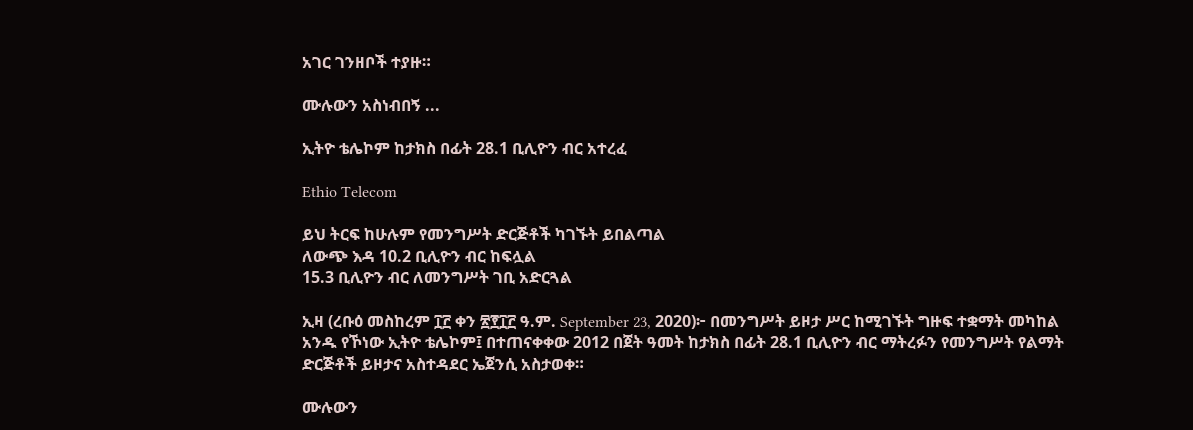አገር ገንዘቦች ተያዙ።

ሙሉውን አስነብበኝ ...

ኢትዮ ቴሌኮም ከታክስ በፊት 28.1 ቢሊዮን ብር አተረፈ

Ethio Telecom

ይህ ትርፍ ከሁሉም የመንግሥት ድርጅቶች ካገኙት ይበልጣል
ለውጭ እዳ 10.2 ቢሊዮን ብር ከፍሏል
15.3 ቢሊዮን ብር ለመንግሥት ገቢ አድርጓል

ኢዛ (ረቡዕ መስከረም ፲፫ ቀን ፳፻፲፫ ዓ.ም. September 23, 2020)፦ በመንግሥት ይዞታ ሥር ከሚገኙት ግዙፍ ተቋማት መካከል አንዱ የኾነው ኢትዮ ቴሌኮም፤ በተጠናቀቀው 2012 በጀት ዓመት ከታክስ በፊት 28.1 ቢሊዮን ብር ማትረፉን የመንግሥት የልማት ድርጅቶች ይዞታና አስተዳደር ኤጀንሲ አስታወቀ።

ሙሉውን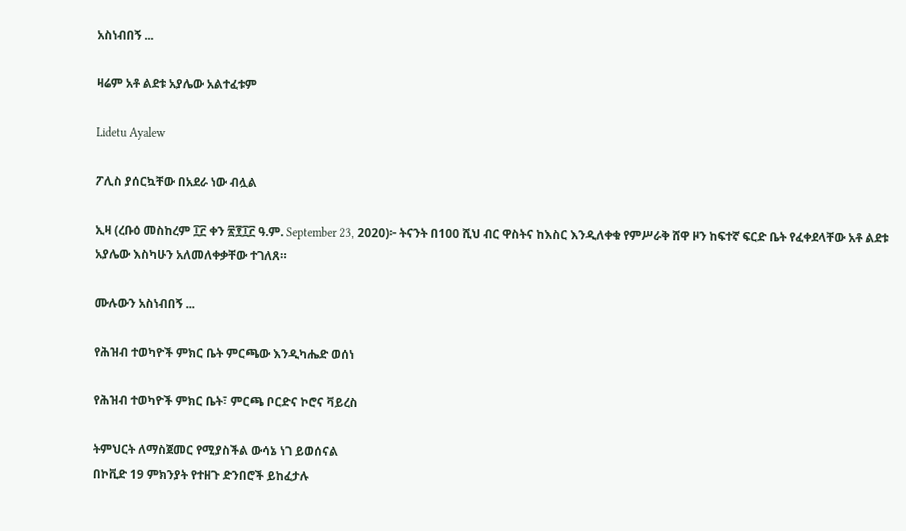አስነብበኝ ...

ዛሬም አቶ ልደቱ አያሌው አልተፈቱም

Lidetu Ayalew

ፖሊስ ያሰርኳቸው በአደራ ነው ብሏል

ኢዛ (ረቡዕ መስከረም ፲፫ ቀን ፳፻፲፫ ዓ.ም. September 23, 2020)፦ ትናንት በ100 ሺህ ብር ዋስትና ከእስር እንዲለቀቁ የምሥራቅ ሸዋ ዞን ከፍተኛ ፍርድ ቤት የፈቀደላቸው አቶ ልደቱ አያሌው እስካሁን አለመለቀቃቸው ተገለጸ።

ሙሉውን አስነብበኝ ...

የሕዝብ ተወካዮች ምክር ቤት ምርጫው እንዲካሔድ ወሰነ

የሕዝብ ተወካዮች ምክር ቤት፣ ምርጫ ቦርድና ኮሮና ቫይረስ

ትምህርት ለማስጀመር የሚያስችል ውሳኔ ነገ ይወሰናል
በኮቪድ 19 ምክንያት የተዘጉ ድንበሮች ይከፈታሉ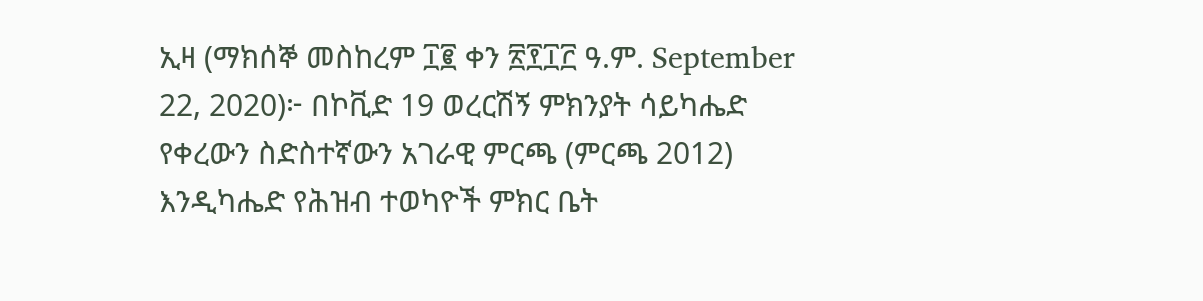ኢዛ (ማክሰኞ መስከረም ፲፪ ቀን ፳፻፲፫ ዓ.ም. September 22, 2020)፦ በኮቪድ 19 ወረርሽኝ ምክንያት ሳይካሔድ የቀረውን ስድስተኛውን አገራዊ ምርጫ (ምርጫ 2012) እንዲካሔድ የሕዝብ ተወካዮች ምክር ቤት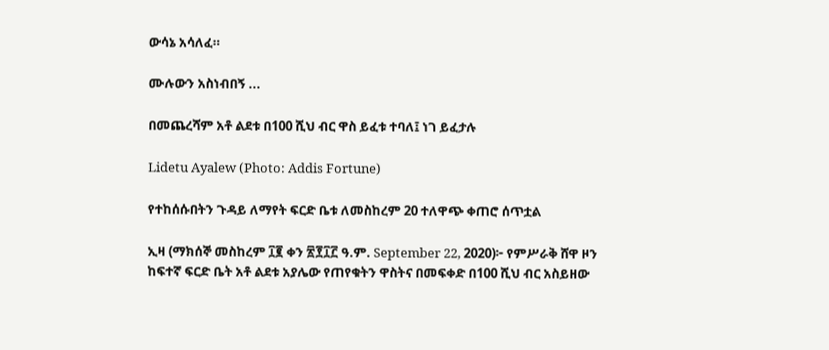ውሳኔ አሳለፈ።

ሙሉውን አስነብበኝ ...

በመጨረሻም አቶ ልደቱ በ100 ሺህ ብር ዋስ ይፈቱ ተባለ፤ ነገ ይፈታሉ

Lidetu Ayalew (Photo: Addis Fortune)

የተከሰሱበትን ጉዳይ ለማየት ፍርድ ቤቱ ለመስከረም 20 ተለዋጭ ቀጠሮ ሰጥቷል

ኢዛ (ማክሰኞ መስከረም ፲፪ ቀን ፳፻፲፫ ዓ.ም. September 22, 2020)፦ የምሥራቅ ሸዋ ዞን ከፍተኛ ፍርድ ቤት አቶ ልደቱ አያሌው የጠየቁትን ዋስትና በመፍቀድ በ100 ሺህ ብር አስይዘው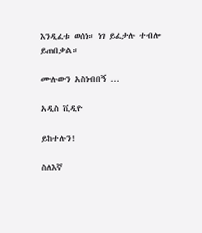እንዲፈቱ ወሰነ። ነገ ይፈታሉ ተብሎ ይጠበቃል።

ሙሉውን አስነብበኝ ...

አዲስ ቪዲዮ

ይከተሉን!

ስለእኛ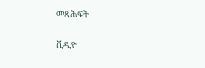መጻሕፍት

ቪዲዮ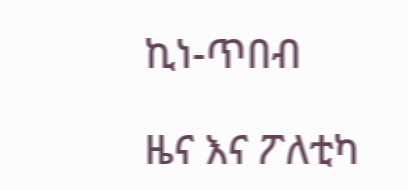ኪነ-ጥበብ

ዜና እና ፖለቲካ